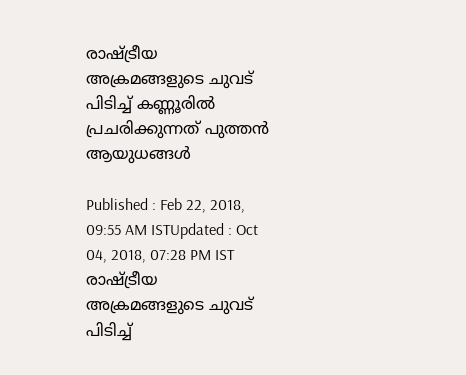രാഷ്ട്രീയ അക്രമങ്ങളുടെ ചുവട് പിടിച്ച് കണ്ണൂരില്‍ പ്രചരിക്കുന്നത് പുത്തന്‍ ആയുധങ്ങള്‍

Published : Feb 22, 2018, 09:55 AM ISTUpdated : Oct 04, 2018, 07:28 PM IST
രാഷ്ട്രീയ അക്രമങ്ങളുടെ ചുവട് പിടിച്ച്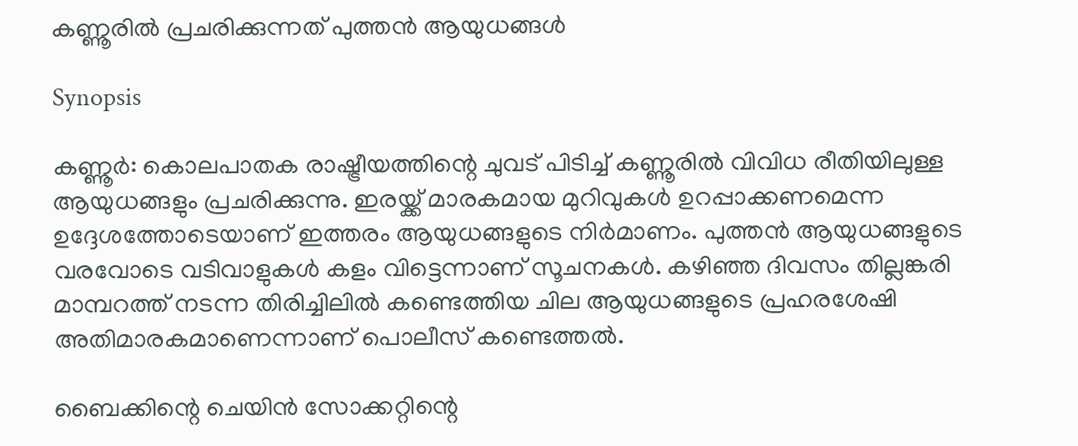കണ്ണൂരില്‍ പ്രചരിക്കുന്നത് പുത്തന്‍ ആയുധങ്ങള്‍

Synopsis

കണ്ണൂര്‍: കൊലപാതക രാഷ്ട്രീയത്തിന്റെ ചുവട് പിടിച്ച് കണ്ണൂരില്‍ വിവിധ രീതിയിലുള്ള ആയുധങ്ങളും പ്രചരിക്കുന്നു. ഇരയ്ക്ക് മാരകമായ മുറിവുകള്‍ ഉറപ്പാക്കണമെന്ന ഉദ്ദേശത്തോടെയാണ് ഇത്തരം ആയുധങ്ങളുടെ നിര്‍മാണം. പുത്തന്‍ ആയുധങ്ങളുടെ വരവോടെ വടിവാളുകള്‍ കളം വിട്ടെന്നാണ് സൂചനകള്‍. കഴിഞ്ഞ ദിവസം തില്ലങ്കരി മാമ്പറത്ത് നടന്ന തിരിച്ചിലില്‍ കണ്ടെത്തിയ ചില ആയുധങ്ങളുടെ പ്രഹരശേഷി   അതിമാരകമാണെന്നാണ് പൊലീസ് കണ്ടെത്തല്‍.

ബൈക്കിന്റെ ചെയിൻ സോക്കറ്റിന്റെ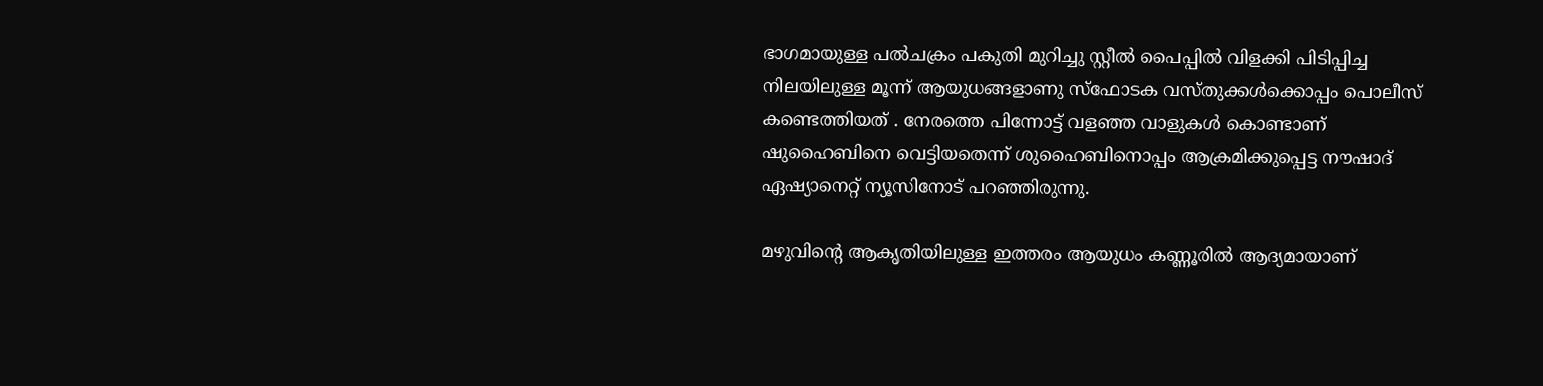ഭാഗമായുള്ള പൽചക്രം പകുതി മുറിച്ചു സ്റ്റീൽ പൈപ്പിൽ വിളക്കി പിടിപ്പിച്ച നിലയിലുള്ള മൂന്ന് ആയുധങ്ങളാണു സ്ഫോടക വസ്തുക്കൾക്കൊപ്പം പൊലീസ് കണ്ടെത്തിയത് . നേരത്തെ പിന്നോട്ട് വളഞ്ഞ വാളുകള്‍ കൊണ്ടാണ് ഷുഹൈബിനെ വെട്ടിയതെന്ന് ശുഹൈബിനൊപ്പം ആക്രമിക്കുപ്പെട്ട നൗഷാദ് ഏഷ്യാനെറ്റ് ന്യൂസിനോട് പറഞ്ഞിരുന്നു.

മഴുവിന്റെ ആകൃതിയിലുള്ള ഇത്തരം ആയുധം കണ്ണൂരില്‍ ആദ്യമായാണ്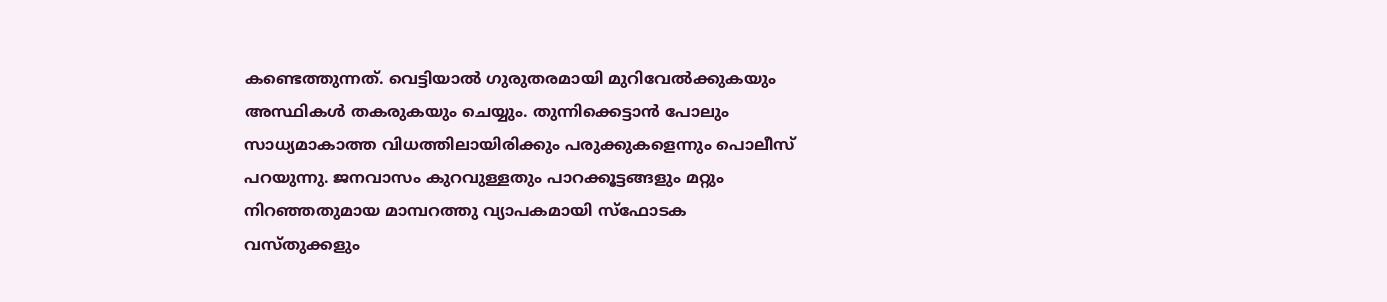കണ്ടെത്തുന്നത്. വെട്ടിയാൽ ഗുരുതരമായി മുറിവേൽക്കുകയും അസ്ഥികൾ തകരുകയും ചെയ്യും. തുന്നിക്കെട്ടാൻ പോലും സാധ്യമാകാത്ത വിധത്തിലായിരിക്കും പരുക്കുകളെന്നും പൊലീസ് പറയുന്നു. ജനവാസം കുറവുള്ളതും പാറക്കൂട്ടങ്ങളും മറ്റും നിറഞ്ഞതുമായ മാമ്പറത്തു വ്യാപകമായി സ്ഫോടക വസ്തുക്കളും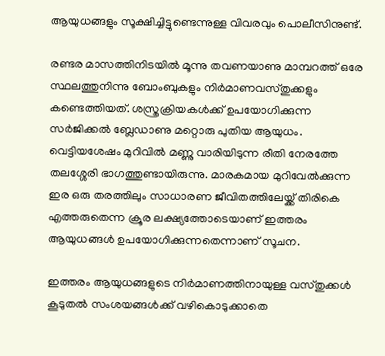ആയുധങ്ങളും സൂക്ഷിച്ചിട്ടുണ്ടെന്നുള്ള വിവരവും പൊലീസിനുണ്ട്.

രണ്ടര മാസത്തിനിടയിൽ മൂന്നു തവണയാണു മാമ്പറത്ത് ഒരേ സ്ഥലത്തുനിന്നു ബോംബുകളും നിർമാണവസ്തുക്കളും കണ്ടെത്തിയത്. ശസ്ത്രക്രിയകൾക്ക് ഉപയോഗിക്കുന്ന സർജിക്കൽ ബ്ലേഡാണു മറ്റൊരു പുതിയ ആയുധം. വെട്ടിയശേഷം മുറിവിൽ മണ്ണു വാരിയിടുന്ന രീതി നേരത്തേ തലശ്ശേരി ഭാഗത്തുണ്ടായിരുന്നു. മാരകമായ മുറിവേല്‍ക്കുന്ന ഇര ഒരു തരത്തിലും സാധാരണ ജീവിതത്തിലേയ്ക്ക് തിരികെ എത്തരുതെന്ന ക്രൂര ലക്ഷ്യത്തോടെയാണ് ഇത്തരം ആയുധങ്ങള്‍ ഉപയോഗിക്കുന്നതെന്നാണ് സൂചന.

ഇത്തരം ആയുധങ്ങളുടെ നിര്‍മാണത്തിനായുള്ള വസ്തുക്കള്‍ കൂടുതല്‍ സംശയങ്ങള്‍ക്ക് വഴികൊടുക്കാതെ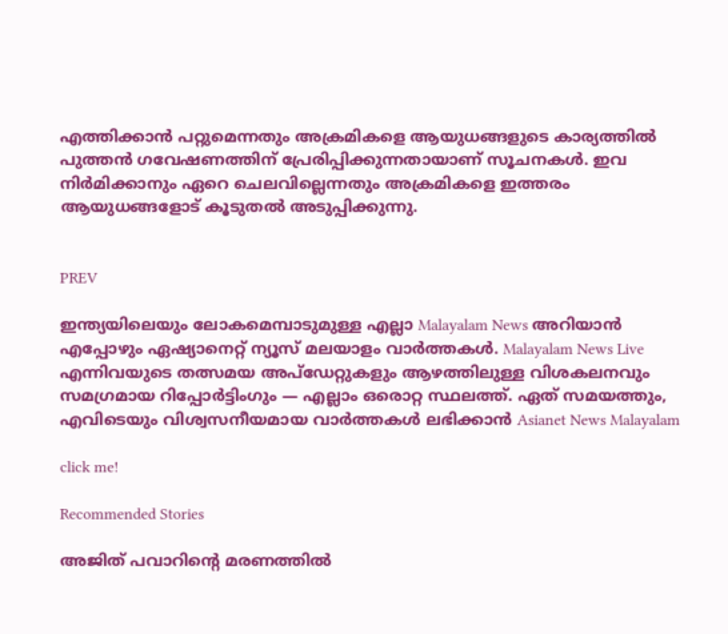എത്തിക്കാന്‍ പറ്റുമെന്നതും അക്രമികളെ ആയുധങ്ങളുടെ കാര്യത്തില്‍ പുത്തന്‍ ഗവേഷണത്തിന് പ്രേരിപ്പിക്കുന്നതായാണ് സൂചനകള്‍. ഇവ നിര്‍മിക്കാനും ഏറെ ചെലവില്ലെന്നതും അക്രമികളെ ഇത്തരം ആയുധങ്ങളോട് കൂടുതല്‍ അടുപ്പിക്കുന്നു.


PREV

ഇന്ത്യയിലെയും ലോകമെമ്പാടുമുള്ള എല്ലാ Malayalam News അറിയാൻ എപ്പോഴും ഏഷ്യാനെറ്റ് ന്യൂസ് മലയാളം വാർത്തകൾ. Malayalam News Live എന്നിവയുടെ തത്സമയ അപ്‌ഡേറ്റുകളും ആഴത്തിലുള്ള വിശകലനവും സമഗ്രമായ റിപ്പോർട്ടിംഗും — എല്ലാം ഒരൊറ്റ സ്ഥലത്ത്. ഏത് സമയത്തും, എവിടെയും വിശ്വസനീയമായ വാർത്തകൾ ലഭിക്കാൻ Asianet News Malayalam

click me!

Recommended Stories

അജിത് പവാറിന്റെ മരണത്തിൽ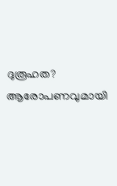ദുരൂഹത? ആരോപണവുമായി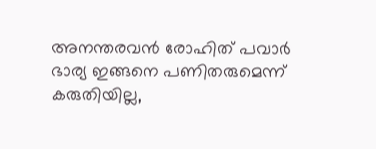അനന്തരവൻ രോഹിത് പവാർ
ഭാര്യ ഇങ്ങനെ പണിതരുമെന്ന് കരുതിയില്ല,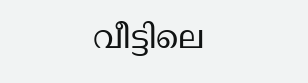വീട്ടിലെ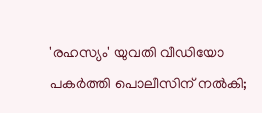'രഹസ്യം' യുവതി വീഡിയോ പകർത്തി പൊലീസിന് നൽകി;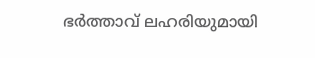ഭർത്താവ് ലഹരിയുമായി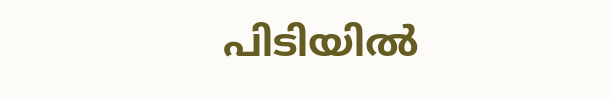പിടിയിൽ